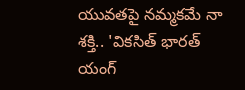యువతపై నమ్మకమే నా శక్తి.. 'వికసిత్ భారత్ యంగ్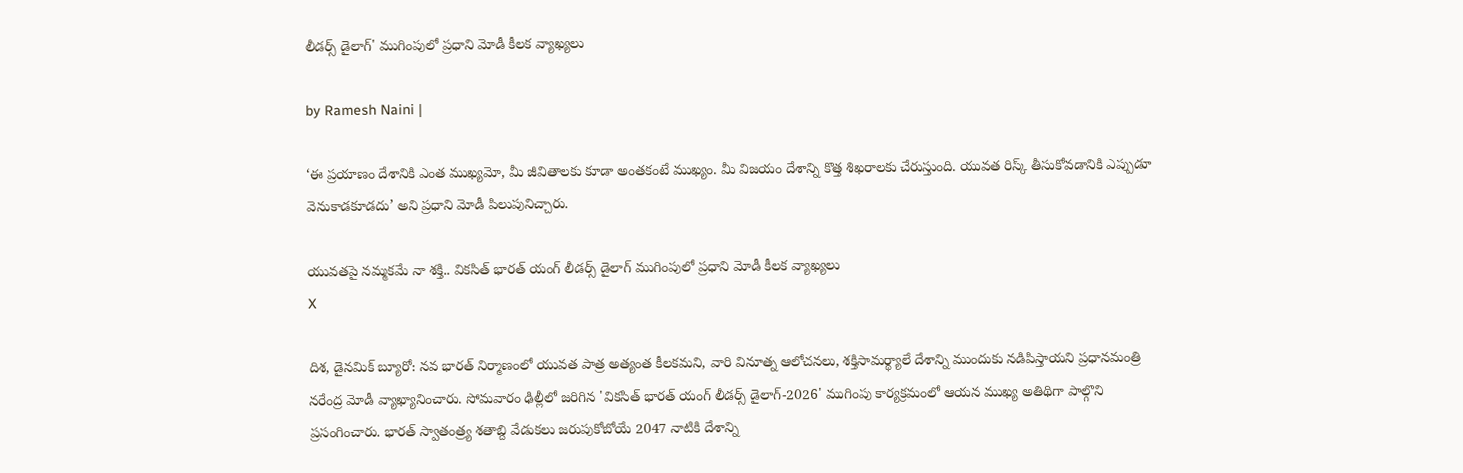లీడర్స్ డైలాగ్' ముగింపులో ప్రధాని మోడీ కీలక వ్యాఖ్యలు

by Ramesh Naini |

‘ఈ ప్రయాణం దేశానికి ఎంత ముఖ్యమో, మీ జీవితాలకు కూడా అంతకంటే ముఖ్యం. మీ విజయం దేశాన్ని కొత్త శిఖరాలకు చేరుస్తుంది. యువత రిస్క్ తీసుకోవడానికి ఎప్పుడూ వెనుకాడకూడదు’ అని ప్రధాని మోడీ పిలుపునిచ్చారు.

యువతపై నమ్మకమే నా శక్తి.. వికసిత్ భారత్ యంగ్ లీడర్స్ డైలాగ్ ముగింపులో ప్రధాని మోడీ కీలక వ్యాఖ్యలు
X

దిశ, డైనమిక్ బ్యూరో: నవ భారత్ నిర్మాణంలో యువత పాత్ర అత్యంత కీలకమని, వారి వినూత్న ఆలోచనలు, శక్తిసామర్థ్యాలే దేశాన్ని ముందుకు నడిపిస్తాయని ప్రధానమంత్రి నరేంద్ర మోడీ వ్యాఖ్యానించారు. సోమవారం ఢిల్లీలో జరిగిన 'వికసిత్ భారత్ యంగ్ లీడర్స్ డైలాగ్-2026' ముగింపు కార్యక్రమంలో ఆయన ముఖ్య అతిథిగా పాల్గొని ప్రసంగించారు. భారత్ స్వాతంత్ర్య శతాబ్ది వేడుకలు జరుపుకోబోయే 2047 నాటికి దేశాన్ని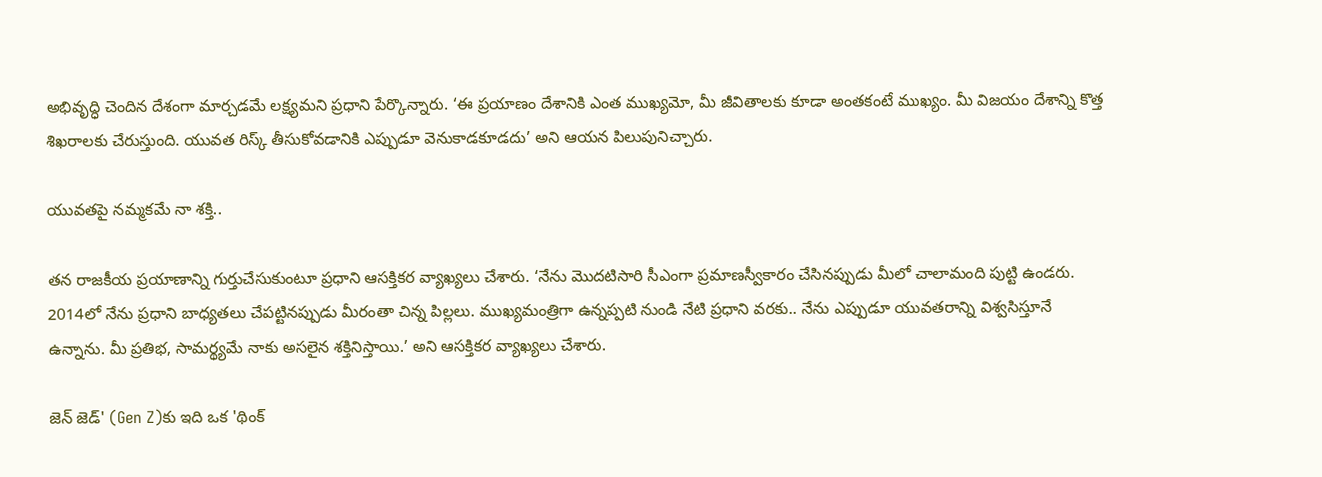అభివృద్ధి చెందిన దేశంగా మార్చడమే లక్ష్యమని ప్రధాని పేర్కొన్నారు. ‘ఈ ప్రయాణం దేశానికి ఎంత ముఖ్యమో, మీ జీవితాలకు కూడా అంతకంటే ముఖ్యం. మీ విజయం దేశాన్ని కొత్త శిఖరాలకు చేరుస్తుంది. యువత రిస్క్ తీసుకోవడానికి ఎప్పుడూ వెనుకాడకూడదు’ అని ఆయన పిలుపునిచ్చారు.

యువతపై నమ్మకమే నా శక్తి..

తన రాజకీయ ప్రయాణాన్ని గుర్తుచేసుకుంటూ ప్రధాని ఆసక్తికర వ్యాఖ్యలు చేశారు. ‘నేను మొదటిసారి సీఎంగా ప్రమాణస్వీకారం చేసినప్పుడు మీలో చాలామంది పుట్టి ఉండరు. 2014లో నేను ప్రధాని బాధ్యతలు చేపట్టినప్పుడు మీరంతా చిన్న పిల్లలు. ముఖ్యమంత్రిగా ఉన్నప్పటి నుండి నేటి ప్రధాని వరకు.. నేను ఎప్పుడూ యువతరాన్ని విశ్వసిస్తూనే ఉన్నాను. మీ ప్రతిభ, సామర్థ్యమే నాకు అసలైన శక్తినిస్తాయి.’ అని ఆసక్తికర వ్యాఖ్యలు చేశారు.

జెన్ జెడ్' (Gen Z)కు ఇది ఒక 'థింక్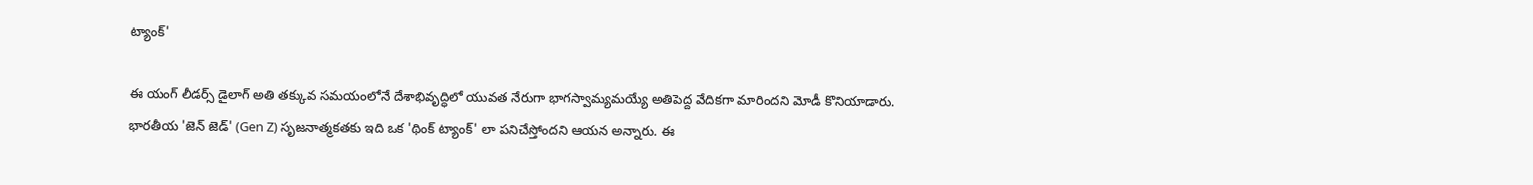ట్యాంక్'

ఈ యంగ్ లీడర్స్ డైలాగ్ అతి తక్కువ సమయంలోనే దేశాభివృద్ధిలో యువత నేరుగా భాగస్వామ్యమయ్యే అతిపెద్ద వేదికగా మారిందని మోడీ కొనియాడారు. భారతీయ 'జెన్ జెడ్' (Gen Z) సృజనాత్మకతకు ఇది ఒక 'థింక్ ట్యాంక్' లా పనిచేస్తోందని ఆయన అన్నారు. ఈ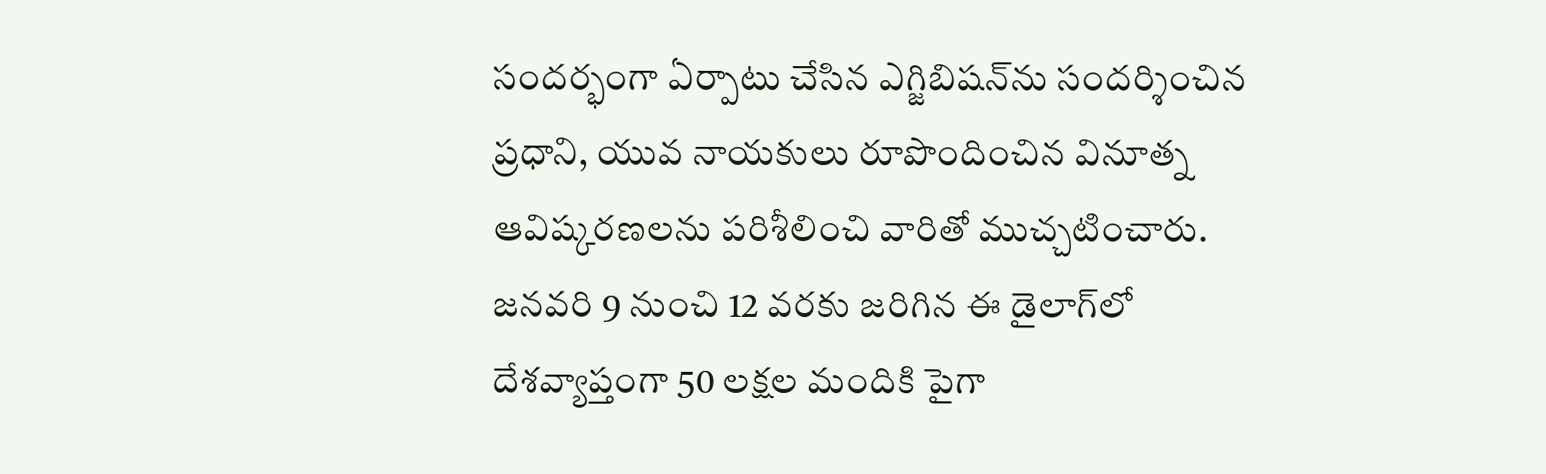సందర్భంగా ఏర్పాటు చేసిన ఎగ్జిబిషన్‌ను సందర్శించిన ప్రధాని, యువ నాయకులు రూపొందించిన వినూత్న ఆవిష్కరణలను పరిశీలించి వారితో ముచ్చటించారు. జనవరి 9 నుంచి 12 వరకు జరిగిన ఈ డైలాగ్‌లో దేశవ్యాప్తంగా 50 లక్షల మందికి పైగా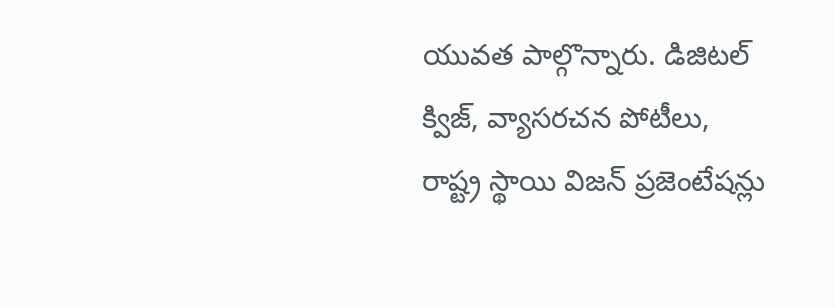యువత పాల్గొన్నారు. డిజిటల్ క్విజ్, వ్యాసరచన పోటీలు, రాష్ట్ర స్థాయి విజన్ ప్రజెంటేషన్లు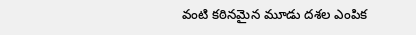వంటి కఠినమైన మూడు దశల ఎంపిక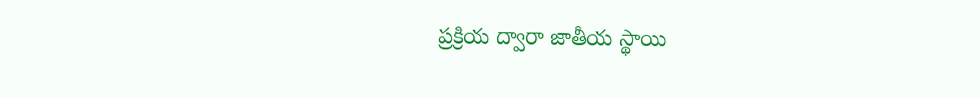ప్రక్రియ ద్వారా జాతీయ స్థాయి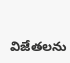విజేతలను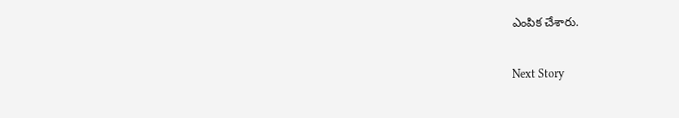ఎంపిక చేశారు.

Next Story